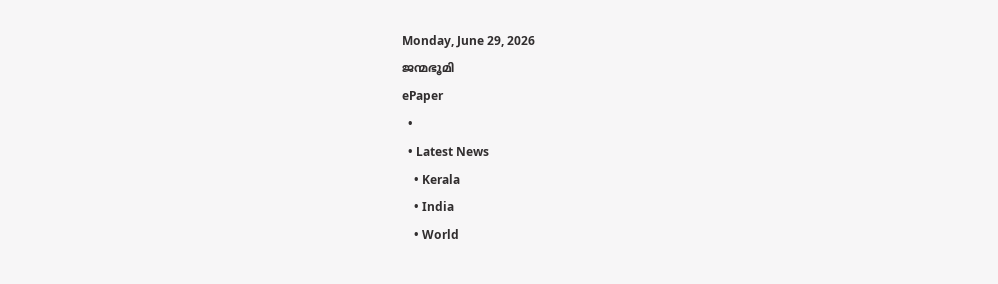Monday, June 29, 2026
ജന്മഭൂമി
ePaper
  •
  • Latest News
    • Kerala
    • India
    • World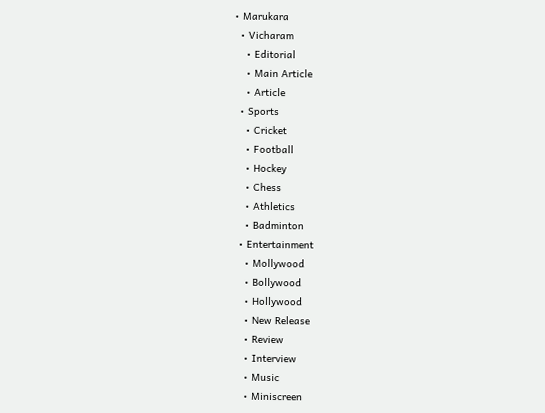• Marukara
  • Vicharam
    • Editorial
    • Main Article
    • Article
  • Sports
    • Cricket
    • Football
    • Hockey
    • Chess
    • Athletics
    • Badminton
  • Entertainment
    • Mollywood
    • Bollywood
    • Hollywood
    • New Release
    • Review
    • Interview
    • Music
    • Miniscreen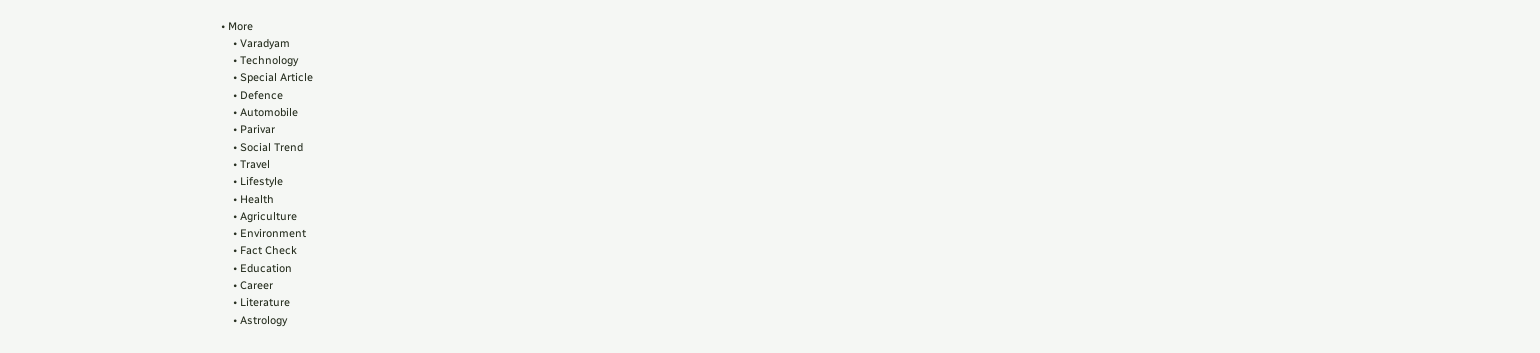• More
    • Varadyam
    • Technology
    • Special Article
    • Defence
    • Automobile
    • Parivar
    • Social Trend
    • Travel
    • Lifestyle
    • Health
    • Agriculture
    • Environment
    • Fact Check
    • Education
    • Career
    • Literature
    • Astrology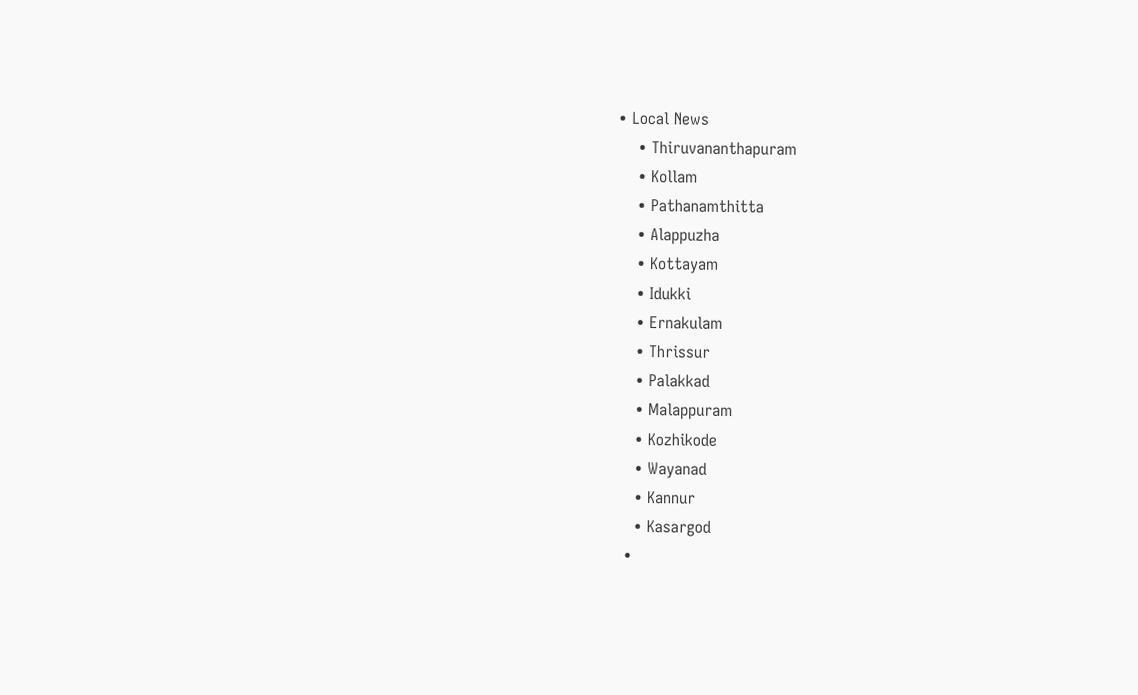• Local News
    • Thiruvananthapuram
    • Kollam
    • Pathanamthitta
    • Alappuzha
    • Kottayam
    • Idukki
    • Ernakulam
    • Thrissur
    • Palakkad
    • Malappuram
    • Kozhikode
    • Wayanad
    • Kannur
    • Kasargod
  •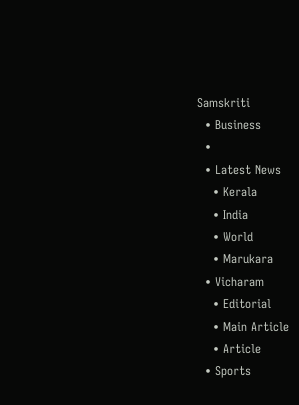Samskriti
  • Business
  •
  • Latest News
    • Kerala
    • India
    • World
    • Marukara
  • Vicharam
    • Editorial
    • Main Article
    • Article
  • Sports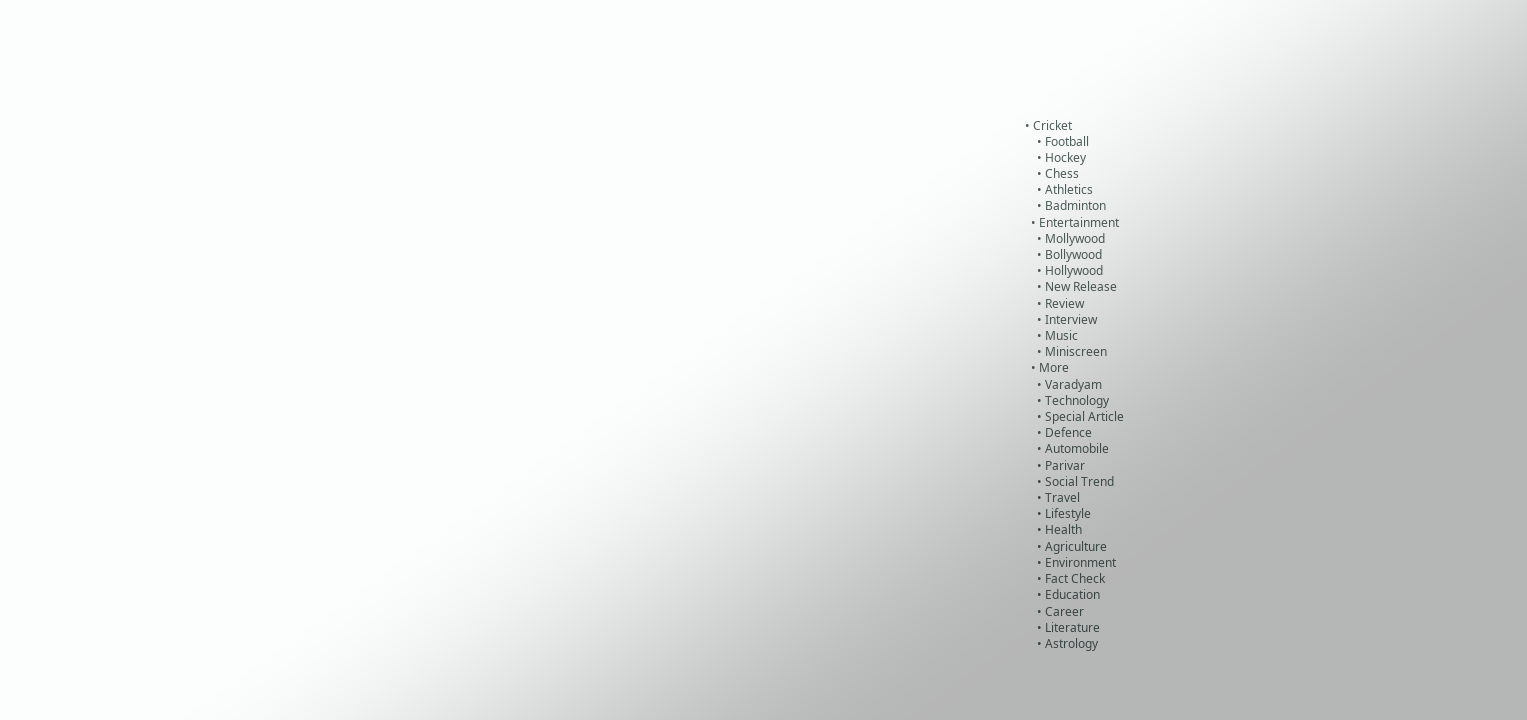• Cricket
    • Football
    • Hockey
    • Chess
    • Athletics
    • Badminton
  • Entertainment
    • Mollywood
    • Bollywood
    • Hollywood
    • New Release
    • Review
    • Interview
    • Music
    • Miniscreen
  • More
    • Varadyam
    • Technology
    • Special Article
    • Defence
    • Automobile
    • Parivar
    • Social Trend
    • Travel
    • Lifestyle
    • Health
    • Agriculture
    • Environment
    • Fact Check
    • Education
    • Career
    • Literature
    • Astrology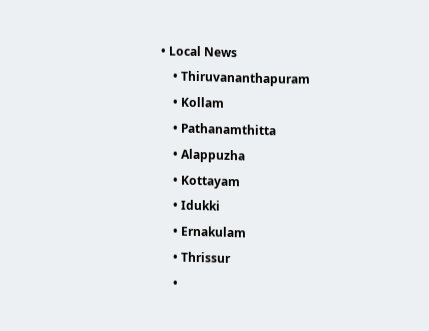• Local News
    • Thiruvananthapuram
    • Kollam
    • Pathanamthitta
    • Alappuzha
    • Kottayam
    • Idukki
    • Ernakulam
    • Thrissur
    •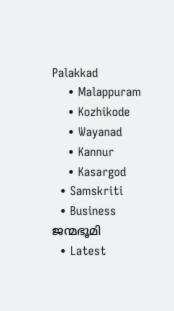Palakkad
    • Malappuram
    • Kozhikode
    • Wayanad
    • Kannur
    • Kasargod
  • Samskriti
  • Business
ജന്മഭൂമി
  • Latest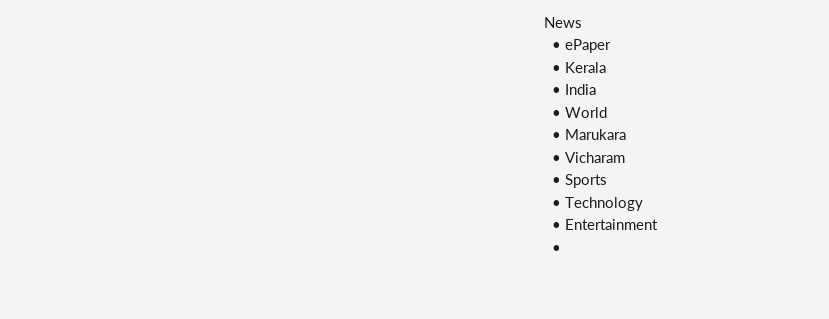News
  • ePaper
  • Kerala
  • India
  • World
  • Marukara
  • Vicharam
  • Sports
  • Technology
  • Entertainment
  •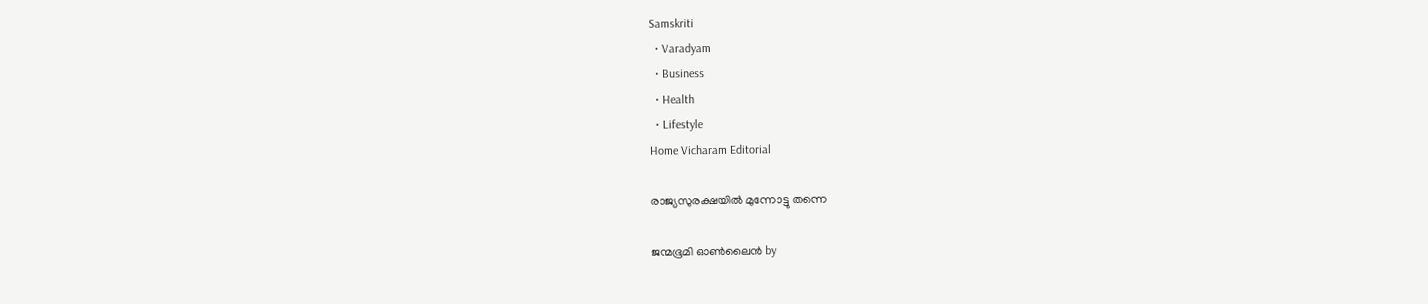Samskriti
  • Varadyam
  • Business
  • Health
  • Lifestyle
Home Vicharam Editorial

രാജ്യസുരക്ഷയില്‍ മുന്നോട്ടു തന്നെ

ജന്മഭൂമി ഓണ്‍ലൈന്‍ by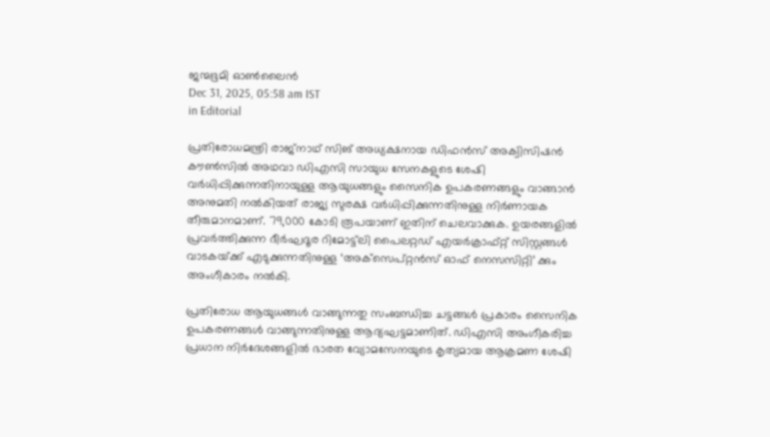ജന്മഭൂമി ഓണ്‍ലൈന്‍
Dec 31, 2025, 05:58 am IST
in Editorial

പ്രതിരോധമന്ത്രി രാജ്‌നാഥ് സിങ് അധ്യക്ഷനായ ഡിഫന്‍സ് അക്വിസിഷന്‍ കൗണ്‍സില്‍ അഥവാ ഡിഎസി സായുധ സേനകളുടെ ശേഷി വര്‍ധിപ്പിക്കുന്നതിനായുള്ള ആയുധങ്ങളും സൈനിക ഉപകരണങ്ങളും വാങ്ങാന്‍ അനുമതി നല്‍കിയത് രാജ്യ സുരക്ഷ വര്‍ധിപ്പിക്കുന്നതിനുള്ള നിര്‍ണായക തീരുമാനമാണ്. 79,000 കോടി രൂപയാണ് ഇതിന് ചെലവാക്കുക. ഉയരങ്ങളില്‍ പ്രവര്‍ത്തിക്കുന്ന ദീര്‍ഘദൂര റിമോട്ട്‌ലി പൈലറ്റഡ് എയര്‍ക്രാഫ്റ്റ് സിസ്റ്റങ്ങള്‍ വാടകയ്‌ക്ക് എടുക്കുന്നതിനുള്ള ‘അക്‌സെപ്റ്റന്‍സ് ഓഫ് നെസസിറ്റി’ ക്കും അംഗീകാരം നല്‍കി.

പ്രതിരോധ ആയുധങ്ങള്‍ വാങ്ങുന്നതു സംബന്ധിച്ച ചട്ടങ്ങള്‍ പ്രകാരം സൈനിക ഉപകരണങ്ങള്‍ വാങ്ങുന്നതിനുള്ള ആദ്യഘട്ടമാണിത്. ഡിഎസി അംഗീകരിച്ച പ്രധാന നിര്‍ദേശങ്ങളില്‍ ഭാരത വ്യോമസേനയുടെ കൃത്യമായ ആക്രമണ ശേഷി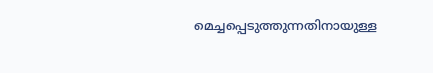മെച്ചപ്പെടുത്തുന്നതിനായുള്ള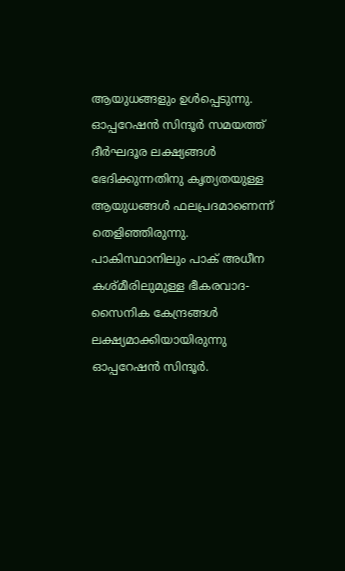ആയുധങ്ങളും ഉള്‍പ്പെടുന്നു. ഓപ്പറേഷന്‍ സിന്ദൂര്‍ സമയത്ത് ദീര്‍ഘദൂര ലക്ഷ്യങ്ങള്‍ ഭേദിക്കുന്നതിനു കൃത്യതയുള്ള ആയുധങ്ങള്‍ ഫലപ്രദമാണെന്ന് തെളിഞ്ഞിരുന്നു. പാകിസ്ഥാനിലും പാക് അധീന കശ്മീരിലുമുള്ള ഭീകരവാദ- സൈനിക കേന്ദ്രങ്ങള്‍ ലക്ഷ്യമാക്കിയായിരുന്നു ഓപ്പറേഷന്‍ സിന്ദൂര്‍.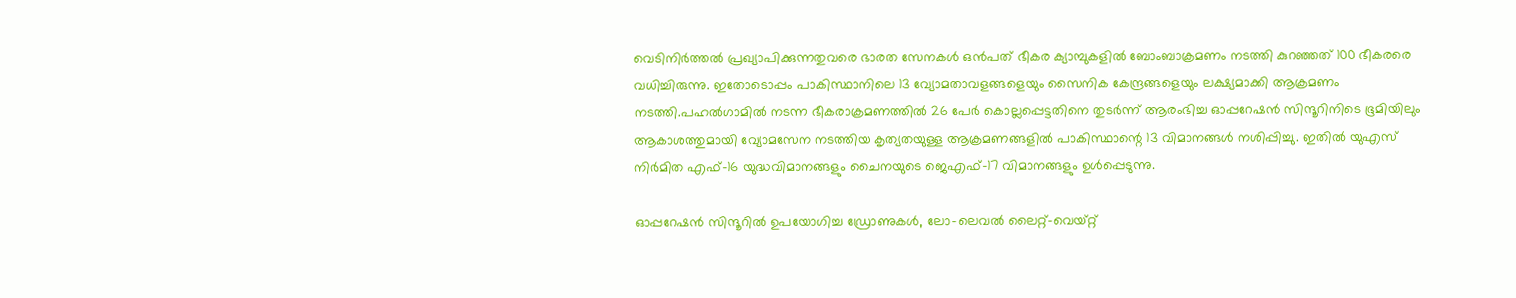വെടിനിര്‍ത്തല്‍ പ്രഖ്യാപിക്കുന്നതുവരെ ഭാരത സേനകള്‍ ഒന്‍പത് ഭീകര ക്യാമ്പുകളില്‍ ബോംബാക്രമണം നടത്തി കുറഞ്ഞത് 100 ഭീകരരെ വധിച്ചിരുന്നു. ഇതോടൊപ്പം പാകിസ്ഥാനിലെ 13 വ്യോമതാവളങ്ങളെയും സൈനിക കേന്ദ്രങ്ങളെയും ലക്ഷ്യമാക്കി ആക്രമണം നടത്തി.പഹല്‍ഗാമില്‍ നടന്ന ഭീകരാക്രമണത്തില്‍ 26 പേര്‍ കൊല്ലപ്പെട്ടതിനെ തുടര്‍ന്ന് ആരംഭിച്ച ഓപ്പറേഷന്‍ സിന്ദൂറിനിടെ ഭൂമിയിലും ആകാശത്തുമായി വ്യോമസേന നടത്തിയ കൃത്യതയുള്ള ആക്രമണങ്ങളില്‍ പാകിസ്ഥാന്റെ 13 വിമാനങ്ങള്‍ നശിപ്പിച്ചു. ഇതില്‍ യുഎസ് നിര്‍മിത എഫ്-16 യുദ്ധവിമാനങ്ങളും ചൈനയുടെ ജെഎഫ്-17 വിമാനങ്ങളും ഉള്‍പ്പെടുന്നു.

ഓപ്പറേഷന്‍ സിന്ദൂറില്‍ ഉപയോഗിച്ച ഡ്രോണുകള്‍, ലോ-ലെവല്‍ ലൈറ്റ്-വെയ്റ്റ്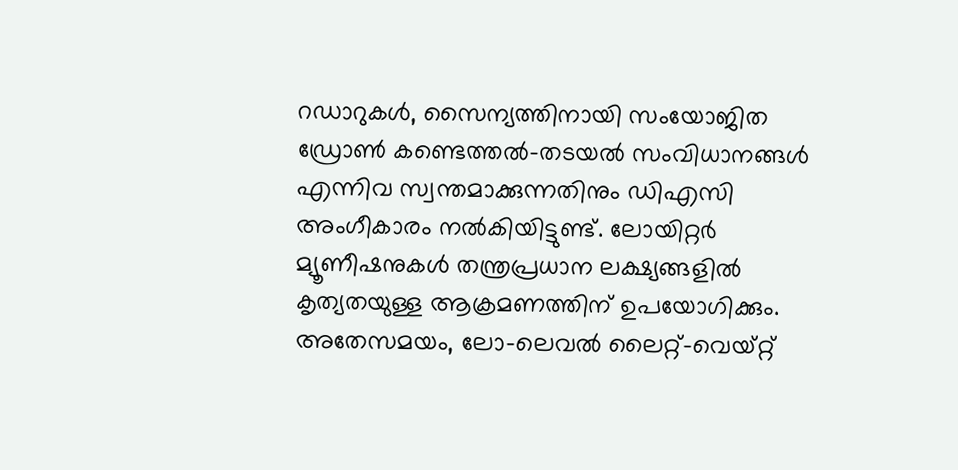റഡാറുകള്‍, സൈന്യത്തിനായി സംയോജിത ഡ്രോണ്‍ കണ്ടെത്തല്‍-തടയല്‍ സംവിധാനങ്ങള്‍ എന്നിവ സ്വന്തമാക്കുന്നതിനും ഡിഎസി അംഗീകാരം നല്‍കിയിട്ടുണ്ട്. ലോയിറ്റര്‍ മ്യൂണീഷനുകള്‍ തന്ത്രപ്രധാന ലക്ഷ്യങ്ങളില്‍ കൃത്യതയുള്ള ആക്രമണത്തിന് ഉപയോഗിക്കും. അതേസമയം, ലോ-ലെവല്‍ ലൈറ്റ്-വെയ്റ്റ്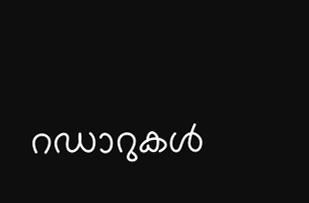റഡാറുകള്‍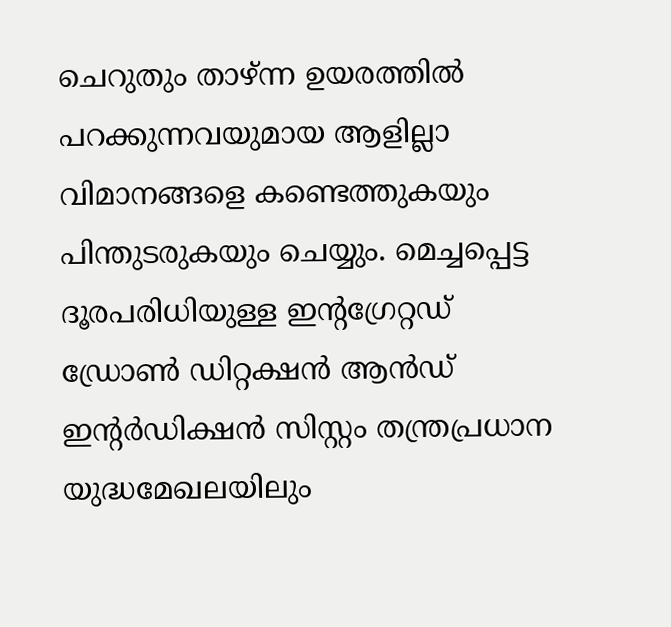ചെറുതും താഴ്ന്ന ഉയരത്തില്‍ പറക്കുന്നവയുമായ ആളില്ലാ വിമാനങ്ങളെ കണ്ടെത്തുകയും പിന്തുടരുകയും ചെയ്യും. മെച്ചപ്പെട്ട ദൂരപരിധിയുള്ള ഇന്റഗ്രേറ്റഡ് ഡ്രോണ്‍ ഡിറ്റക്ഷന്‍ ആന്‍ഡ് ഇന്റര്‍ഡിക്ഷന്‍ സിസ്റ്റം തന്ത്രപ്രധാന യുദ്ധമേഖലയിലും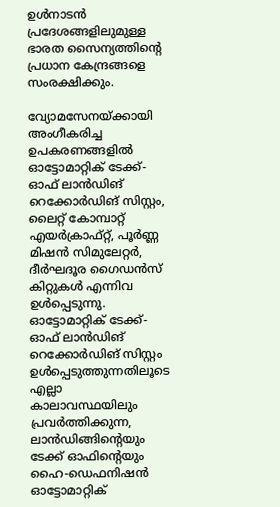ഉള്‍നാടന്‍ പ്രദേശങ്ങളിലുമുള്ള ഭാരത സൈന്യത്തിന്റെ പ്രധാന കേന്ദ്രങ്ങളെ സംരക്ഷിക്കും.

വ്യോമസേനയ്‌ക്കായി അംഗീകരിച്ച ഉപകരണങ്ങളില്‍ ഓട്ടോമാറ്റിക് ടേക്ക്-ഓഫ് ലാന്‍ഡിങ് റെക്കോര്‍ഡിങ് സിസ്റ്റം, ലൈറ്റ് കോമ്പാറ്റ് എയര്‍ക്രാഫ്റ്റ്, പൂര്‍ണ്ണ മിഷന്‍ സിമുലേറ്റര്‍, ദീര്‍ഘദൂര ഗൈഡന്‍സ് കിറ്റുകള്‍ എന്നിവ ഉള്‍പ്പെടുന്നു. ഓട്ടോമാറ്റിക് ടേക്ക്-ഓഫ് ലാന്‍ഡിങ് റെക്കോര്‍ഡിങ് സിസ്റ്റം ഉള്‍പ്പെടുത്തുന്നതിലൂടെ എല്ലാ കാലാവസ്ഥയിലും പ്രവര്‍ത്തിക്കുന്ന, ലാന്‍ഡിങ്ങിന്റെയും ടേക്ക് ഓഫിന്റെയും ഹൈ-ഡെഫനിഷന്‍ ഓട്ടോമാറ്റിക്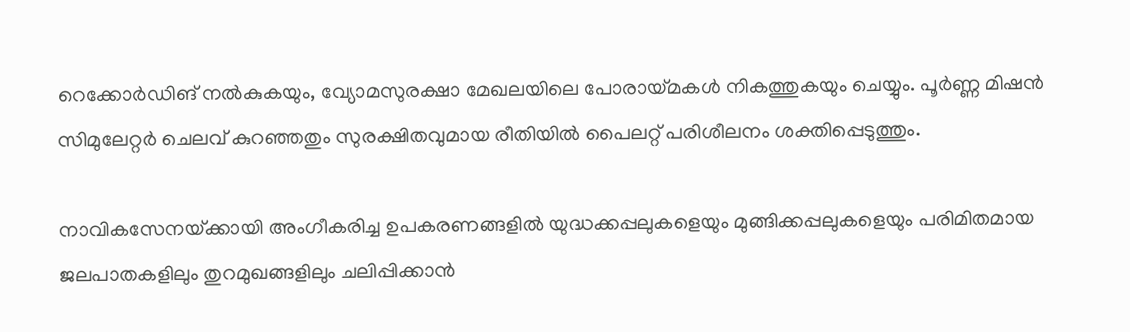റെക്കോര്‍ഡിങ് നല്‍കുകയും, വ്യോമസുരക്ഷാ മേഖലയിലെ പോരായ്‌മകള്‍ നികത്തുകയും ചെയ്യും. പൂര്‍ണ്ണ മിഷന്‍ സിമുലേറ്റര്‍ ചെലവ് കുറഞ്ഞതും സുരക്ഷിതവുമായ രീതിയില്‍ പൈലറ്റ് പരിശീലനം ശക്തിപ്പെടുത്തും.

നാവികസേനയ്‌ക്കായി അംഗീകരിച്ച ഉപകരണങ്ങളില്‍ യുദ്ധക്കപ്പലുകളെയും മുങ്ങിക്കപ്പലുകളെയും പരിമിതമായ ജലപാതകളിലും തുറമുഖങ്ങളിലും ചലിപ്പിക്കാന്‍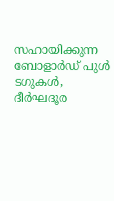സഹായിക്കുന്ന ബോളാര്‍ഡ് പുള്‍ ടഗുകള്‍, ദീര്‍ഘദൂര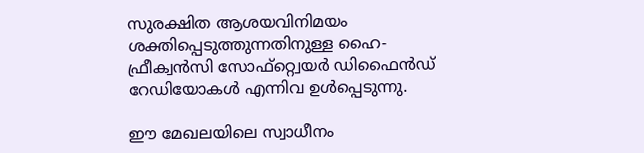സുരക്ഷിത ആശയവിനിമയം ശക്തിപ്പെടുത്തുന്നതിനുള്ള ഹൈ-ഫ്രീക്വന്‍സി സോഫ്റ്റ്വെയര്‍ ഡിഫൈന്‍ഡ് റേഡിയോകള്‍ എന്നിവ ഉള്‍പ്പെടുന്നു.

ഈ മേഖലയിലെ സ്വാധീനം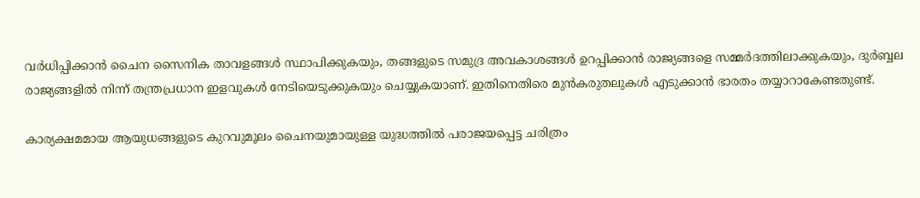വര്‍ധിപ്പിക്കാന്‍ ചൈന സൈനിക താവളങ്ങള്‍ സ്ഥാപിക്കുകയും, തങ്ങളുടെ സമുദ്ര അവകാശങ്ങള്‍ ഉറപ്പിക്കാന്‍ രാജ്യങ്ങളെ സമ്മര്‍ദത്തിലാക്കുകയും, ദുര്‍ബ്ബല രാജ്യങ്ങളില്‍ നിന്ന് തന്ത്രപ്രധാന ഇളവുകള്‍ നേടിയെടുക്കുകയും ചെയ്യുകയാണ്. ഇതിനെതിരെ മുന്‍കരുതലുകള്‍ എടുക്കാന്‍ ഭാരതം തയ്യാറാകേണ്ടതുണ്ട്.

കാര്യക്ഷമമായ ആയുധങ്ങളുടെ കുറവുമൂലം ചൈനയുമായുള്ള യുദ്ധത്തില്‍ പരാജയപ്പെട്ട ചരിത്രം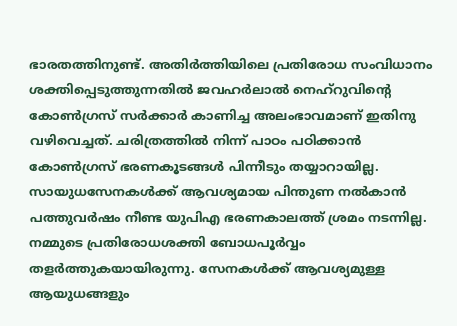ഭാരതത്തിനുണ്ട്. അതിര്‍ത്തിയിലെ പ്രതിരോധ സംവിധാനം ശക്തിപ്പെടുത്തുന്നതില്‍ ജവഹര്‍ലാല്‍ നെഹ്‌റുവിന്റെ കോണ്‍ഗ്രസ് സര്‍ക്കാര്‍ കാണിച്ച അലംഭാവമാണ് ഇതിനു വഴിവെച്ചത്. ചരിത്രത്തില്‍ നിന്ന് പാഠം പഠിക്കാന്‍ കോണ്‍ഗ്രസ് ഭരണകൂടങ്ങള്‍ പിന്നീടും തയ്യാറായില്ല. സായുധസേനകള്‍ക്ക് ആവശ്യമായ പിന്തുണ നല്‍കാന്‍ പത്തുവര്‍ഷം നീണ്ട യുപിഎ ഭരണകാലത്ത് ശ്രമം നടന്നില്ല. നമ്മുടെ പ്രതിരോധശക്തി ബോധപൂര്‍വ്വം തളര്‍ത്തുകയായിരുന്നു. സേനകള്‍ക്ക് ആവശ്യമുള്ള ആയുധങ്ങളും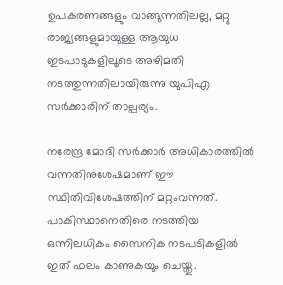ഉപകരണങ്ങളും വാങ്ങുന്നതിലല്ല, മറ്റു രാജ്യങ്ങളുമായുള്ള ആയുധ ഇടപാടുകളിലൂടെ അഴിമതി നടത്തുന്നതിലായിരുന്നു യുപിഎ സര്‍ക്കാരിന് താല്പര്യം.

നരേന്ദ്ര മോദി സര്‍ക്കാര്‍ അധികാരത്തില്‍ വന്നതിനുശേഷമാണ് ഈ സ്ഥിതിവിശേഷത്തിന് മറ്റംവന്നത്. പാകിസ്ഥാനെതിരെ നടത്തിയ ഒന്നിലധികം സൈനിക നടപടികളില്‍ ഇത് ഫലം കാണുകയും ചെയ്തു.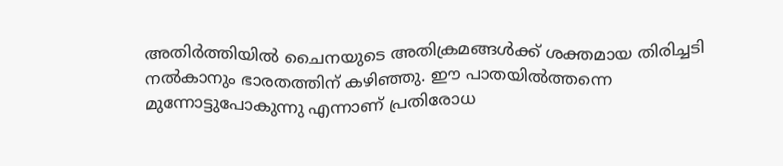അതിര്‍ത്തിയില്‍ ചൈനയുടെ അതിക്രമങ്ങള്‍ക്ക് ശക്തമായ തിരിച്ചടി നല്‍കാനും ഭാരതത്തിന് കഴിഞ്ഞു. ഈ പാതയില്‍ത്തന്നെ മുന്നോട്ടുപോകുന്നു എന്നാണ് പ്രതിരോധ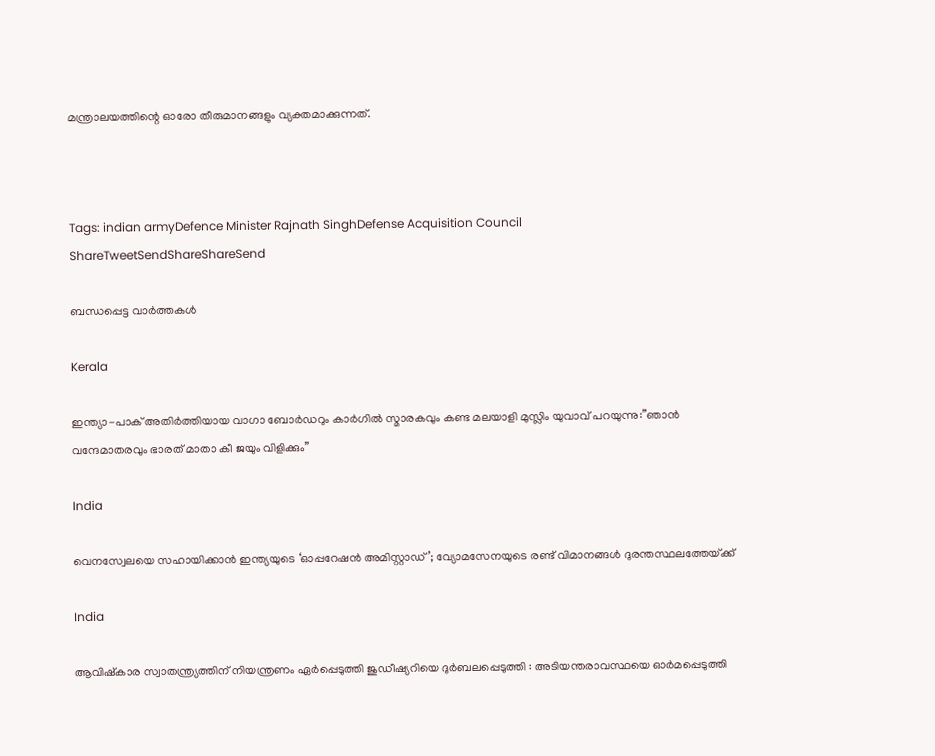മന്ത്രാലയത്തിന്റെ ഓരോ തീരുമാനങ്ങളും വ്യക്തമാക്കുന്നത്.



Tags: indian armyDefence Minister Rajnath SinghDefense Acquisition Council
ShareTweetSendShareShareSend

ബന്ധപ്പെട്ട വാര്‍ത്തകള്‍

Kerala

ഇന്ത്യാ-പാക് അതിര്‍ത്തിയായ വാഗാ ബോര്‍ഡറും കാര്‍ഗില്‍ സ്മാരകവും കണ്ട മലയാളി മുസ്ലിം യുവാവ് പറയുന്നു:”ഞാന്‍ വന്ദേമാതരവും ഭാരത് മാതാ കീ ജയും വിളിക്കും”

India

വെനസ്വേലയെ സഹായിക്കാൻ ഇന്ത്യയുടെ ‘ഓപ്പറേഷൻ അമിസ്റ്റാഡ്’; വ്യോമസേനയുടെ രണ്ട് വിമാനങ്ങൾ ദുരന്തസ്ഥലത്തേയ്‌ക്ക്

India

ആവിഷ്‌കാര സ്വാതന്ത്ര്യത്തിന് നിയന്ത്രണം ഏർപ്പെടുത്തി ജുഡീഷ്യറിയെ ദുർബലപ്പെടുത്തി : അടിയന്തരാവസ്ഥയെ ഓർമപ്പെടുത്തി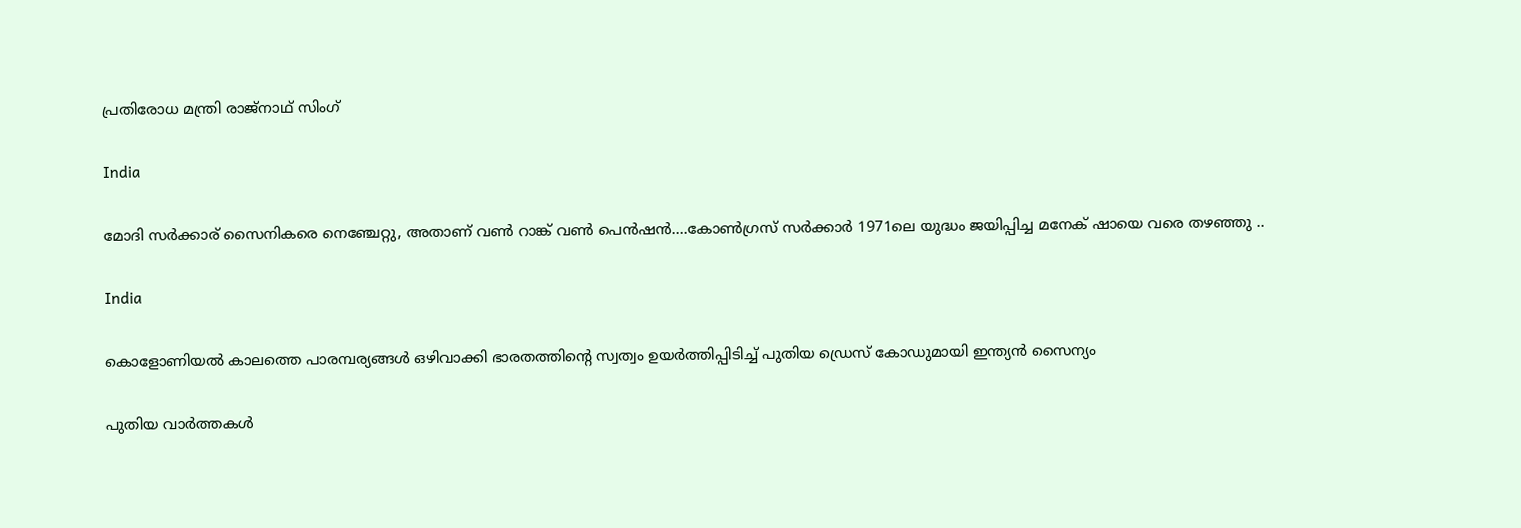പ്രതിരോധ മന്ത്രി രാജ്‌നാഥ് സിംഗ്

India

മോദി സര്‍ക്കാര‍് സൈനികരെ നെഞ്ചേറ്റു, അതാണ് വണ്‍ റാങ്ക് വണ്‍ പെന്‍ഷന്‍….കോണ്‍ഗ്രസ് സര്‍ക്കാര്‍ 1971ലെ യുദ്ധം ജയിപ്പിച്ച മനേക് ഷായെ വരെ തഴഞ്ഞു ..

India

കൊളോണിയൽ കാലത്തെ പാരമ്പര്യങ്ങൾ ഒഴിവാക്കി ഭാരതത്തിന്റെ സ്വത്വം ഉയർത്തിപ്പിടിച്ച് പുതിയ ഡ്രെസ് കോഡുമായി ഇന്ത്യൻ സൈന്യം

പുതിയ വാര്‍ത്തകള്‍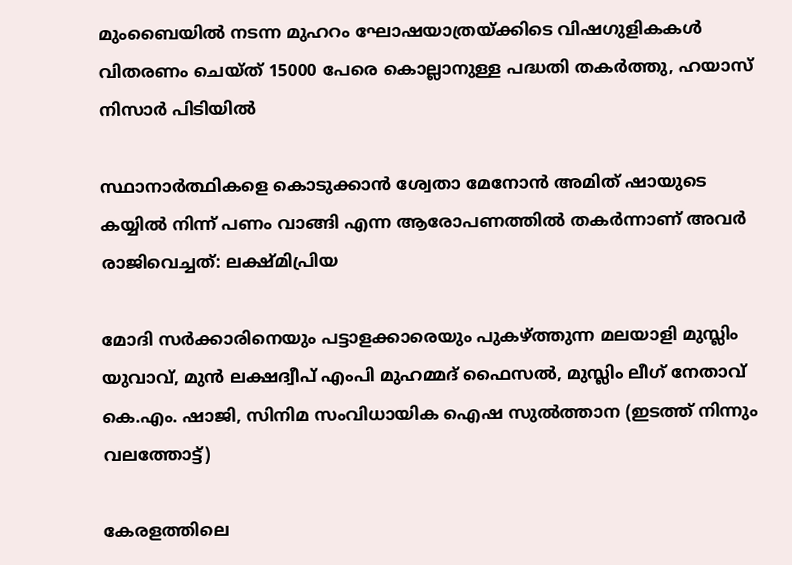മുംബൈയിൽ നടന്ന മുഹറം ഘോഷയാത്രയ്‌ക്കിടെ വിഷഗുളികകള്‍ വിതരണം ചെയ്ത് 15000 പേരെ കൊല്ലാനുള്ള പദ്ധതി തകര്‍ത്തു, ഹയാസ് നിസാര്‍ പിടിയില്‍

സ്ഥാനാർത്ഥികളെ കൊടുക്കാൻ ശ്വേതാ മേനോൻ അമിത് ഷായുടെ കയ്യിൽ നിന്ന് പണം വാങ്ങി എന്ന ആരോപണത്തില്‍ തകര്‍ന്നാണ് അവര്‍ രാജിവെച്ചത്: ലക്ഷ്മിപ്രിയ

മോദി സര്‍ക്കാരിനെയും പട്ടാളക്കാരെയും പുകഴ്ത്തുന്ന മലയാളി മുസ്ലിം യുവാവ്, മുന്‍ ലക്ഷദ്വീപ് എംപി മുഹമ്മദ് ഫൈസല്‍, മുസ്ലിം ലീഗ് നേതാവ് കെ.എം. ഷാജി, സിനിമ സംവിധായിക ഐഷ സുല്‍ത്താന (ഇടത്ത് നിന്നും വലത്തോട്ട്)

കേരളത്തിലെ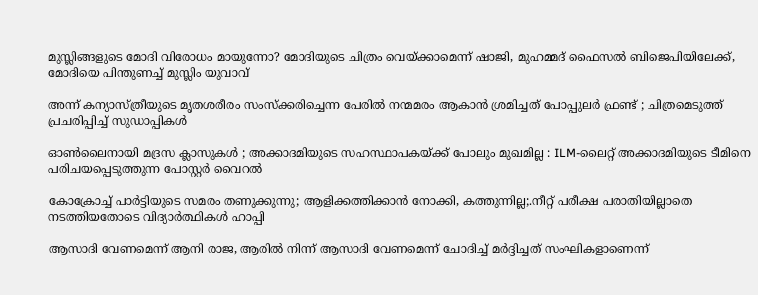മുസ്ലിങ്ങളുടെ മോദി വിരോധം മായുന്നോ? മോദിയുടെ ചിത്രം വെയ്‌ക്കാമെന്ന് ഷാജി, മുഹമ്മദ് ഫൈസല്‍ ബിജെപിയിലേക്ക്, മോദിയെ പിന്തുണച്ച് മുസ്ലിം യുവാവ്

അന്ന് കന്യാസ്ത്രീയുടെ മൃതശരീരം സംസ്ക്കരിച്ചെന്ന പേരിൽ നന്മമരം ആകാൻ ശ്രമിച്ചത് പോപ്പുലർ ഫ്രണ്ട് ; ചിത്രമെടുത്ത് പ്രചരിപ്പിച്ച് സുഡാപ്പികൾ

ഓൺലൈനായി മദ്രസ ക്ലാസുകൾ ; അക്കാദമിയുടെ സഹസ്ഥാപകയ്‌ക്ക് പോലും മുഖമില്ല : ILM-ലൈറ്റ് അക്കാദമിയുടെ ടീമിനെ പരിചയപ്പെടുത്തുന്ന പോസ്റ്റർ വൈറൽ

കോക്രോച്ച് പാര്‍ട്ടിയുടെ സമരം തണുക്കുന്നു; ആളിക്കത്തിക്കാന്‍ നോക്കി, കത്തുന്നില്ല;.നീറ്റ് പരീക്ഷ പരാതിയില്ലാതെ നടത്തിയതോടെ വിദ്യാര്‍ത്ഥികള്‍ ഹാപ്പി

ആസാദി വേണമെന്ന് ആനി രാജ, ആരില്‍ നിന്ന് ആസാദി വേണമെന്ന് ചോദിച്ച് മര്‍ദ്ദിച്ചത് സംഘികളാണെന്ന്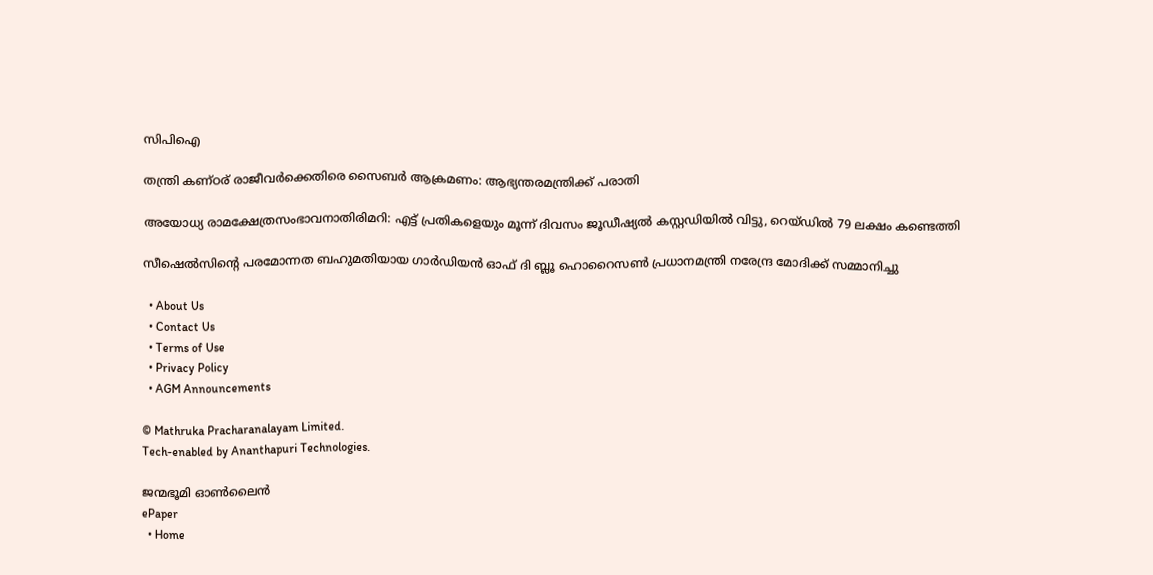സിപിഐ

തന്ത്രി കണ്ഠര് രാജീവര്‍ക്കെതിരെ സൈബര്‍ ആക്രമണം: ആഭ്യന്തരമന്ത്രിക്ക് പരാതി

അയോധ്യ രാമക്ഷേത്രസംഭാവനാതിരിമറി: എട്ട് പ്രതികളെയും മൂന്ന് ദിവസം ജൂഡീഷ്യല്‍ കസ്റ്റഡിയില്‍ വിട്ടു, റെയ്ഡില്‍ 79 ലക്ഷം കണ്ടെത്തി

സീഷെല്‍സിന്റെ പരമോന്നത ബഹുമതിയായ ഗാര്‍ഡിയന്‍ ഓഫ് ദി ബ്ലൂ ഹൊറൈസണ്‍ പ്രധാനമന്ത്രി നരേന്ദ്ര മോദിക്ക് സമ്മാനിച്ചു

  • About Us
  • Contact Us
  • Terms of Use
  • Privacy Policy
  • AGM Announcements

© Mathruka Pracharanalayam Limited.
Tech-enabled by Ananthapuri Technologies.

ജന്മഭൂമി ഓണ്‍ലൈന്‍
ePaper
  • Home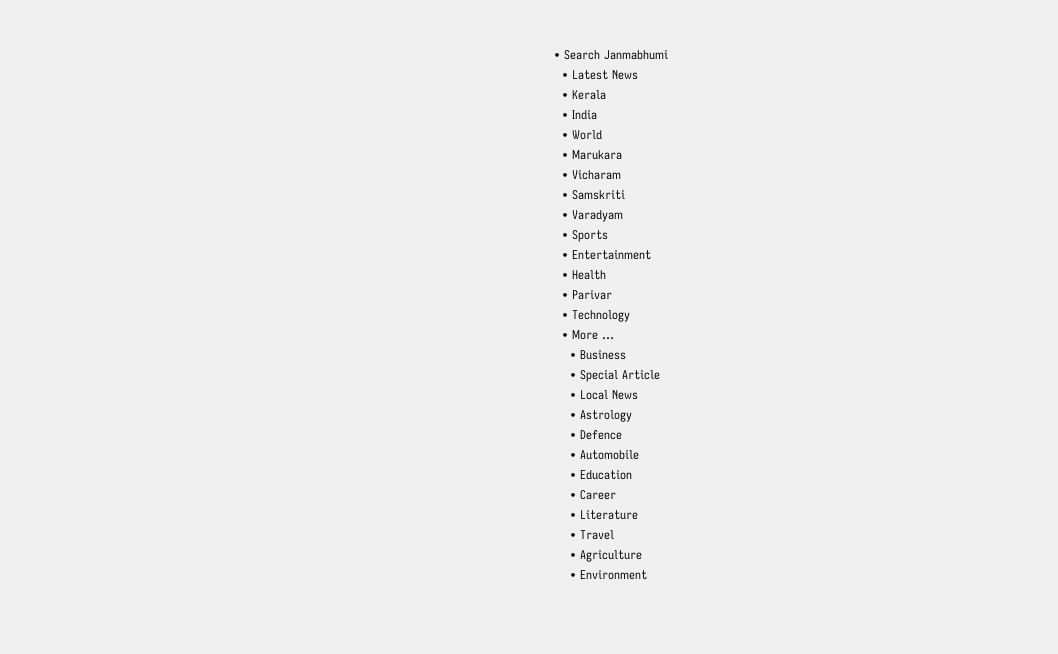• Search Janmabhumi
  • Latest News
  • Kerala
  • India
  • World
  • Marukara
  • Vicharam
  • Samskriti
  • Varadyam
  • Sports
  • Entertainment
  • Health
  • Parivar
  • Technology
  • More …
    • Business
    • Special Article
    • Local News
    • Astrology
    • Defence
    • Automobile
    • Education
    • Career
    • Literature
    • Travel
    • Agriculture
    • Environment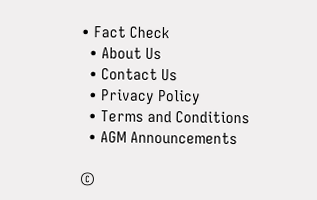• Fact Check
  • About Us
  • Contact Us
  • Privacy Policy
  • Terms and Conditions
  • AGM Announcements

©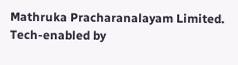Mathruka Pracharanalayam Limited.
Tech-enabled by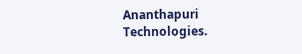Ananthapuri Technologies.